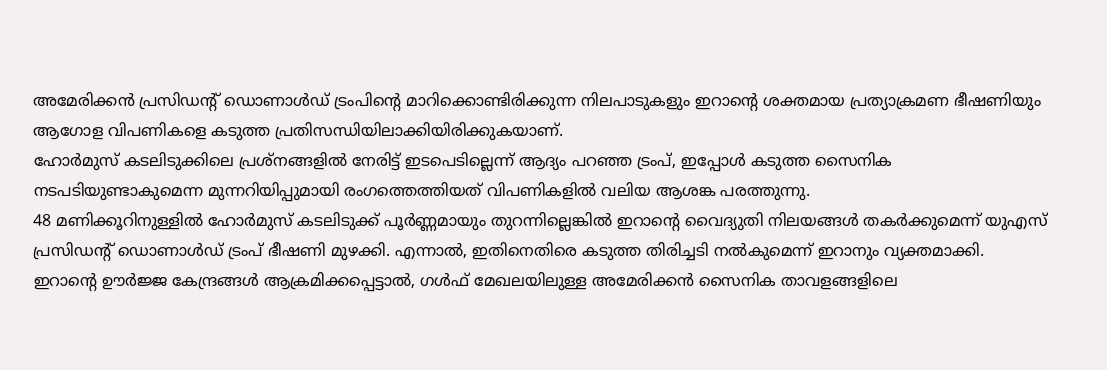അമേരിക്കൻ പ്രസിഡന്റ് ഡൊണാൾഡ് ട്രംപിന്റെ മാറിക്കൊണ്ടിരിക്കുന്ന നിലപാടുകളും ഇറാന്റെ ശക്തമായ പ്രത്യാക്രമണ ഭീഷണിയും ആഗോള വിപണികളെ കടുത്ത പ്രതിസന്ധിയിലാക്കിയിരിക്കുകയാണ്.
ഹോർമുസ് കടലിടുക്കിലെ പ്രശ്നങ്ങളിൽ നേരിട്ട് ഇടപെടില്ലെന്ന് ആദ്യം പറഞ്ഞ ട്രംപ്, ഇപ്പോൾ കടുത്ത സൈനിക നടപടിയുണ്ടാകുമെന്ന മുന്നറിയിപ്പുമായി രംഗത്തെത്തിയത് വിപണികളിൽ വലിയ ആശങ്ക പരത്തുന്നു.
48 മണിക്കൂറിനുള്ളിൽ ഹോർമുസ് കടലിടുക്ക് പൂർണ്ണമായും തുറന്നില്ലെങ്കിൽ ഇറാന്റെ വൈദ്യുതി നിലയങ്ങൾ തകർക്കുമെന്ന് യുഎസ് പ്രസിഡന്റ് ഡൊണാൾഡ് ട്രംപ് ഭീഷണി മുഴക്കി. എന്നാൽ, ഇതിനെതിരെ കടുത്ത തിരിച്ചടി നൽകുമെന്ന് ഇറാനും വ്യക്തമാക്കി.
ഇറാന്റെ ഊർജ്ജ കേന്ദ്രങ്ങൾ ആക്രമിക്കപ്പെട്ടാൽ, ഗൾഫ് മേഖലയിലുള്ള അമേരിക്കൻ സൈനിക താവളങ്ങളിലെ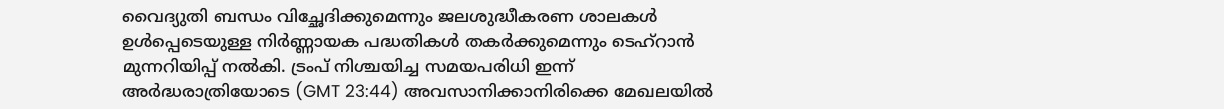വൈദ്യുതി ബന്ധം വിച്ഛേദിക്കുമെന്നും ജലശുദ്ധീകരണ ശാലകൾ ഉൾപ്പെടെയുള്ള നിർണ്ണായക പദ്ധതികൾ തകർക്കുമെന്നും ടെഹ്റാൻ മുന്നറിയിപ്പ് നൽകി. ട്രംപ് നിശ്ചയിച്ച സമയപരിധി ഇന്ന് അർദ്ധരാത്രിയോടെ (GMT 23:44) അവസാനിക്കാനിരിക്കെ മേഖലയിൽ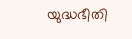യുദ്ധഭീതി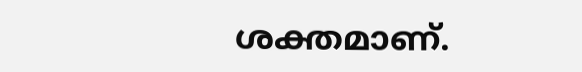ശക്തമാണ്.